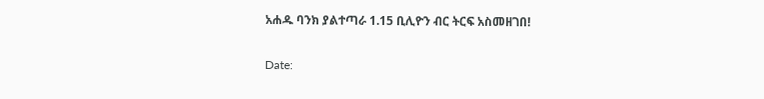አሐዱ ባንክ ያልተጣራ 1.15 ቢሊዮን ብር ትርፍ አስመዘገበ!

Date: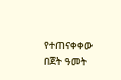የተጠናቀቀው በጀት ዓመት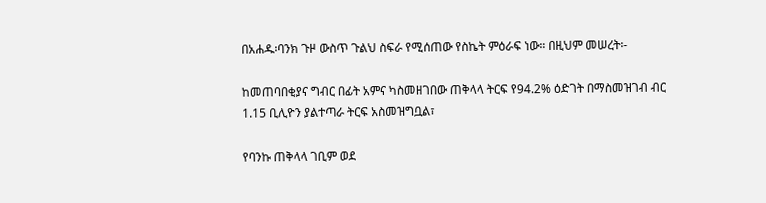በአሐዱ፡ባንክ ጉዞ ውስጥ ጉልህ ስፍራ የሚሰጠው የስኬት ምዕራፍ ነው። በዚህም መሠረት፡-

ከመጠባበቂያና ግብር በፊት አምና ካስመዘገበው ጠቅላላ ትርፍ የ94.2% ዕድገት በማስመዝገብ ብር 1.15 ቢሊዮን ያልተጣራ ትርፍ አስመዝግቧል፣

የባንኩ ጠቅላላ ገቢም ወደ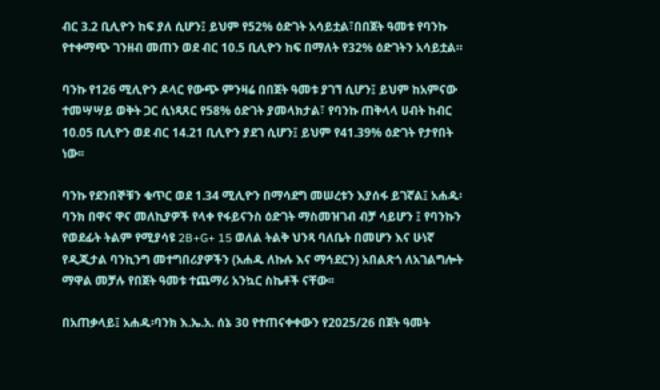ብር 3.2 ቢሊዮን ከፍ ያለ ሲሆን፤ ይህም የ52% ዕድገት አሳይቷል፣በበጀት ዓመቱ የባንኩ የተቀማጭ ገንዘብ መጠን ወደ ብር 10.5 ቢሊዮን ከፍ በማለት የ32% ዕድገትን አሳይቷል።

ባንኩ የ126 ሚሊዮን ዶላር የውጭ ምንዛሬ በበጀት ዓመቱ ያገኘ ሲሆን፤ ይህም ከአምናው ተመሣሣይ ወቅት ጋር ሲነጻጸር የ58% ዕድገት ያመላክታል፣ የባንኩ ጠቅላላ ሀብት ከብር 10.05 ቢሊዮን ወደ ብር 14.21 ቢሊዮን ያደገ ሲሆን፤ ይህም የ41.39% ዕድገት የታየበት ነው፡፡

ባንኩ የደንበኞቹን ቁጥር ወደ 1.34 ሚሊዮን በማሳደግ መሠረቱን እያሰፋ ይገኛል፤ አሐዱ፡ባንክ በዋና ዋና መለኪያዎች የላቀ የፋይናንስ ዕድገት ማስመዝገብ ብቻ ሳይሆን ፤ የባንኩን የወደፊት ትልም የሚያሳዩ 2B+G+ 15 ወለል ትልቅ ህንጻ ባለቤት በመሆን እና ሁነኛ የዲጂታል ባንኪንግ መተግበሪያዎችን (አሐዱ ለኩሉ እና ማኅደርን) አበልጽጎ ለአገልግሎት ማዋል መቻሉ የበጀት ዓመቱ ተጨማሪ አንኳር ስኬቶች ናቸው፡፡

በአጠቃላይ፤ አሐዱ፡ባንክ እ.ኤ.አ. ሰኔ 30 የተጠናቀቀውን የ2025/26 በጀት ዓመት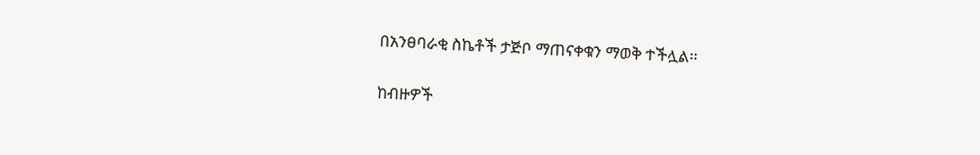በአንፀባራቂ ስኬቶች ታጅቦ ማጠናቀቁን ማወቅ ተችሏል፡፡

ከብዙዎች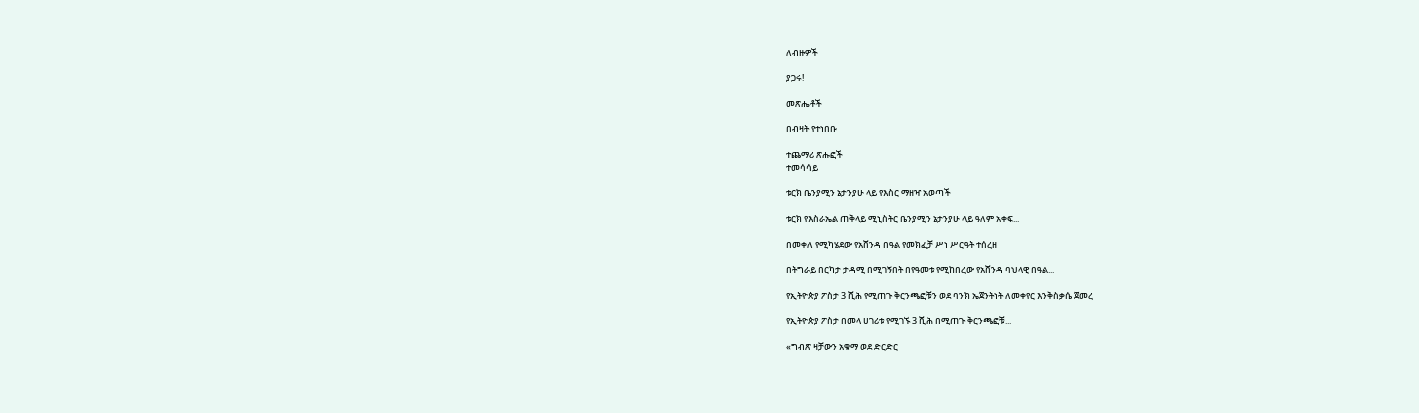ለብዙዎች

ያጋሩ!

መጽሔቶች

በብዛት የተነበቡ

ተጨማሪ ጽሑፎች
ተመሳሳይ

ቱርክ ቤንያሚን ኔታንያሁ ላይ የእስር ማዘዣ አወጣች

ቱርክ የእስራኤል ጠቅላይ ሚኒስትር ቤንያሚን ኔታንያሁ ላይ ዓለም አቀፍ...

በመቀለ የሚካሄደው የአሸንዳ በዓል የመክፈቻ ሥነ ሥርዓት ተሰረዘ

በትግራይ በርካታ ታዳሚ በሚገኝበት በየዓመቱ የሚከበረው የአሸንዳ ባህላዊ በዓል...

የኢትዮጵያ ፖስታ 3 ሺሕ የሚጠጉ ቅርንጫፎቹን ወደ ባንክ ኤጀንትነት ለመቀየር እንቅስቃሴ ጀመረ

የኢትዮጵያ ፖስታ በመላ ሀገሪቱ የሚገኙ 3 ሺሕ በሚጠጉ ቅርንጫፎቹ...

«ግብጽ ዛቻውን አቁማ ወደ ድርድር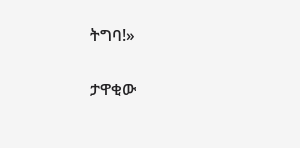ትግባ!»

ታዋቂው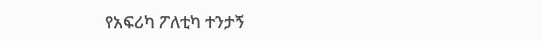የአፍሪካ ፖለቲካ ተንታኝ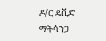ዶ/ር ዴቪድ ማትሳንጋ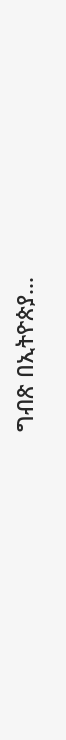ግብጽ በኢትዮጵያ...